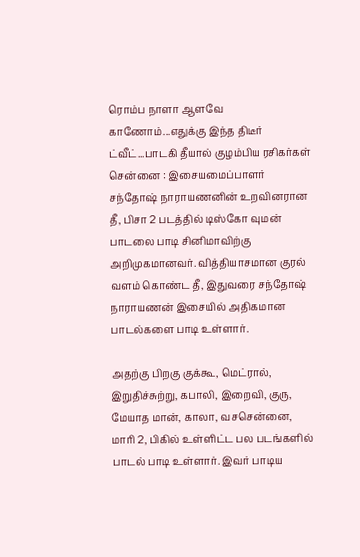ரொம்ப நாளா ஆளவே காணோம்...எதுக்கு இந்த திடீர் ட்வீட்...பாடகி தீயால் குழம்பிய ரசிகர்கள்
சென்னை : இசையமைப்பாளர் சந்தோஷ் நாராயணனின் உறவினரான தீ, பிசா 2 படத்தில் டிஸ்கோ வுமன் பாடலை பாடி சினிமாவிற்கு அறிமுகமானவர். வித்தியாசமான குரல் வளம் கொண்ட தீ, இதுவரை சந்தோஷ் நாராயணன் இசையில் அதிகமான பாடல்களை பாடி உள்ளார்.

அதற்கு பிறகு குக்கூ, மெட்ரால், இறுதிச்சுற்று, கபாலி, இறைவி, குரு, மேயாத மான், காலா, வசசென்னை, மாரி 2, பிகில் உள்ளிட்ட பல படங்களில் பாடல் பாடி உள்ளார். இவர் பாடிய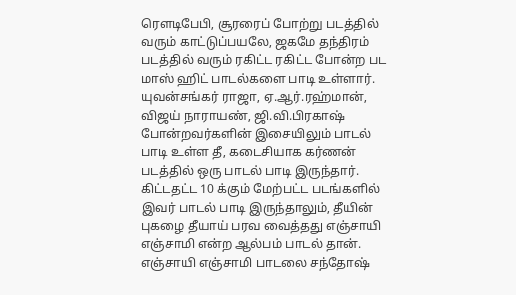ரெளடிபேபி, சூரரைப் போற்று படத்தில் வரும் காட்டுப்பயலே, ஜகமே தந்திரம் படத்தில் வரும் ரகிட்ட ரகிட்ட போன்ற பட மாஸ் ஹிட் பாடல்களை பாடி உள்ளார்.
யுவன்சங்கர் ராஜா, ஏ.ஆர்.ரஹ்மான், விஜய் நாராயண், ஜி.வி.பிரகாஷ் போன்றவர்களின் இசையிலும் பாடல் பாடி உள்ள தீ, கடைசியாக கர்ணன் படத்தில் ஒரு பாடல் பாடி இருந்தார். கிட்டதட்ட 10 க்கும் மேற்பட்ட படங்களில் இவர் பாடல் பாடி இருந்தாலும், தீயின் புகழை தீயாய் பரவ வைத்தது எஞ்சாயி எஞ்சாமி என்ற ஆல்பம் பாடல் தான்.
எஞ்சாயி எஞ்சாமி பாடலை சந்தோஷ்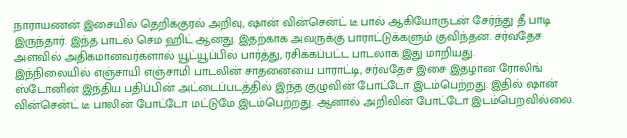நாராயணன் இசையில் தெறிக்குரல் அறிவு, ஷான் வின்சென்ட் டீ பால் ஆகியோருடன் சேர்ந்து தீ பாடி இருந்தார். இந்த பாடல் செம ஹிட் ஆனது. இதற்காக அவருக்கு பாராட்டுக்களும் குவிந்தன. சர்வதேச அளவில் அதிகமானவர்களால் யூட்யூப்பில் பார்த்து, ரசிக்கப்பட்ட பாடலாக இது மாறியது.
இந்நிலையில் எஞ்சாயி எஞ்சாமி பாடலின் சாதனையை பாராட்டி, சர்வதேச இசை இதழான ரோலிங் ஸ்டோனின் இந்திய பதிப்பின் அட்டைப்படத்தில் இந்த குழுவின் போட்டோ இடம்பெற்றது. இதில் ஷான் வின்சென்ட் டீ பாலின் போட்டோ மட்டுமே இடம்பெற்றது. ஆனால் அறிவின் போட்டோ இடம்பெறவில்லை.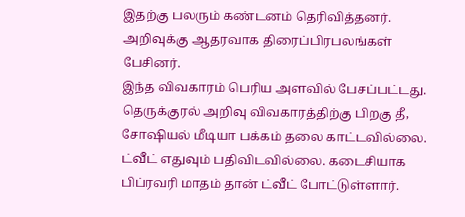இதற்கு பலரும் கண்டனம் தெரிவித்தனர். அறிவுக்கு ஆதரவாக திரைப்பிரபலங்கள் பேசினர்.
இந்த விவகாரம் பெரிய அளவில் பேசப்பட்டது. தெருக்குரல் அறிவு விவகாரத்திற்கு பிறகு தீ, சோஷியல் மீடியா பக்கம் தலை காட்டவில்லை. ட்வீட் எதுவும் பதிவிடவில்லை. கடைசியாக பிப்ரவரி மாதம் தான் ட்வீட் போட்டுள்ளார்.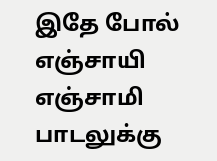இதே போல் எஞ்சாயி எஞ்சாமி பாடலுக்கு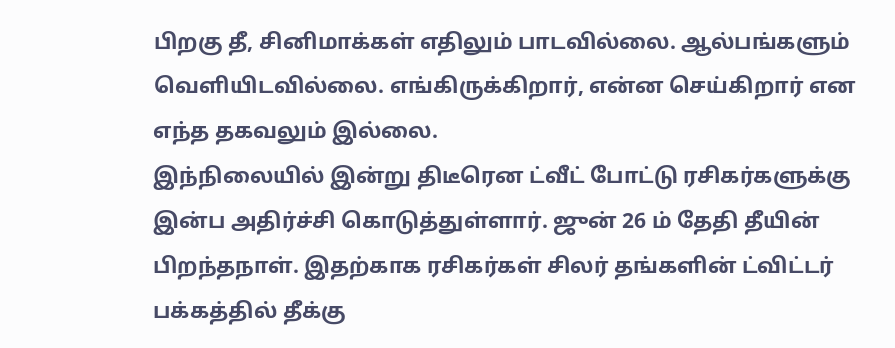பிறகு தீ, சினிமாக்கள் எதிலும் பாடவில்லை. ஆல்பங்களும் வெளியிடவில்லை. எங்கிருக்கிறார், என்ன செய்கிறார் என எந்த தகவலும் இல்லை.
இந்நிலையில் இன்று திடீரென ட்வீட் போட்டு ரசிகர்களுக்கு இன்ப அதிர்ச்சி கொடுத்துள்ளார். ஜுன் 26 ம் தேதி தீயின் பிறந்தநாள். இதற்காக ரசிகர்கள் சிலர் தங்களின் ட்விட்டர் பக்கத்தில் தீக்கு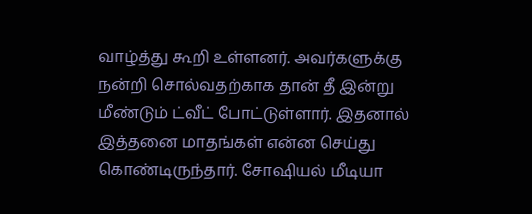வாழ்த்து கூறி உள்ளனர். அவர்களுக்கு நன்றி சொல்வதற்காக தான் தீ இன்று மீண்டும் ட்வீட் போட்டுள்ளார். இதனால் இத்தனை மாதங்கள் என்ன செய்து கொண்டிருந்தார். சோஷியல் மீடியா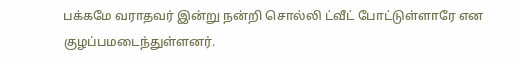பக்கமே வராதவர் இன்று நன்றி சொல்லி ட்வீட் போட்டுள்ளாரே என குழப்பமடைந்துள்ளனர்.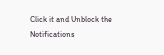Click it and Unblock the Notifications